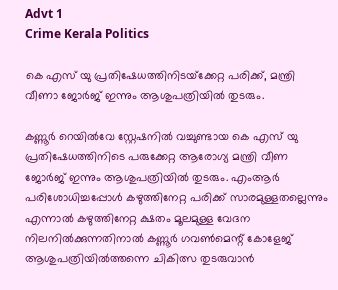Advt 1
Crime Kerala Politics

കെ എസ് യു പ്രതിഷേധത്തിനിടയ്‌ക്കേറ്റ പരിക്ക്, മന്ത്രി വീണാ ജോർജ് ഇന്നും ആശുപത്രിയിൽ തുടരും.

കണ്ണൂർ റെയിൽവേ സ്റ്റേഷനിൽ വച്ചുണ്ടായ കെ എസ് യു പ്രതിഷേധത്തിനിടെ പരുക്കേറ്റ ആരോഗ്യ മന്ത്രി വീണ ജോർജ് ഇന്നും ആശുപത്രിയിൽ തുടരും. എംആർ പരിശോധിച്ചപ്പോൾ കഴുത്തിനേറ്റ പരിക്ക് സാരമുള്ളതല്ലെന്നും എന്നാൽ കഴുത്തിനേറ്റ ക്ഷതം മൂലമുള്ള വേദന നിലനിൽക്കുന്നതിനാൽ കണ്ണൂർ ഗവൺമെന്റ് കോളേജ് ആശുപത്രിയിൽത്തന്നെ ചികിത്സ തുടരുവാൻ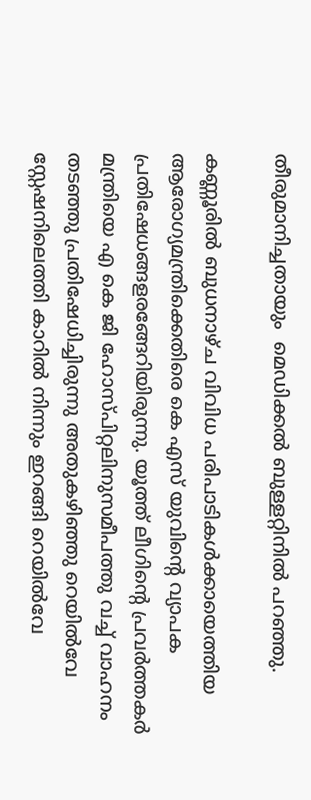തീരുമാനിച്ചതായും  മെഡിക്കൽ ബുള്ളറ്റിനിൽ പറഞ്ഞു.

കണ്ണൂരിൽ ബുധനാഴ്ച വിവിധ പരിപാടികൾക്കായെത്തിയ ആരോഗ്യമന്ത്രിക്കെതിരെ കെ എസ് യുവിന്റെ വ്യാപക പ്രതിഷേധങ്ങളരങ്ങേറിയിരുന്നു. യൂത്ത് ലീഗിന്റെ പ്രവർത്തകർ മന്ത്രിയെ എ കെ ജി ഹോസ്പിറ്റലിനുസമീപത്തു വച്ച് വാഹനം തടഞ്ഞു പ്രതിഷേധിച്ചിരുന്നു അതുകഴിഞ്ഞു റെയിൽവേ സ്റ്റേഷനിലെത്തി കാറിൽ നിന്നും ഇറങ്ങി റെയിൽവേ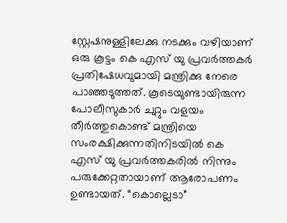സ്റ്റേഷനുള്ളിലേക്കു നടക്കും വഴിയാണ് ഒരു കൂട്ടം കെ എസ് യു പ്രവർത്തകർ പ്രതിഷേധവുമായി മന്ത്രിക്കു നേരെ പാഞ്ഞടുത്തത്. കൂടെയുണ്ടായിരുന്ന പോലീസുകാർ ചുറ്റും വളയം തീർത്തുകൊണ്ട് മന്ത്രിയെ സംരക്ഷിക്കുന്നതിനിടയിൽ കെ എസ് യു പ്രവർത്തകരിൽ നിന്നും പരുക്കേറ്റതായാണ് ആരോപണം ഉണ്ടായത്. “കൊല്ലെടാ”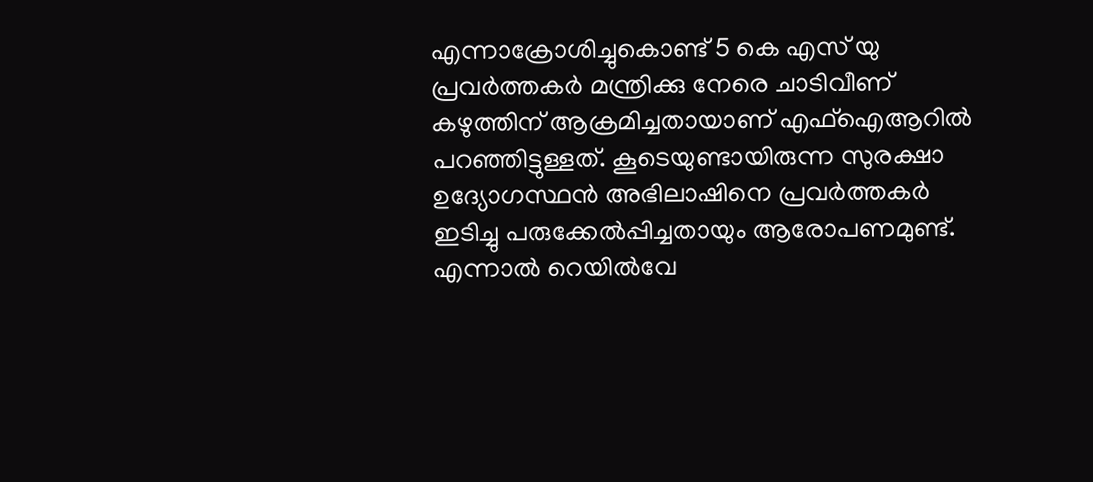എന്നാക്രോശിച്ചുകൊണ്ട് 5 കെ എസ് യു പ്രവർത്തകർ മന്ത്രിക്കു നേരെ ചാടിവീണ് കഴുത്തിന് ആക്രമിച്ചതായാണ് എഫ്ഐആറിൽ പറഞ്ഞിട്ടുള്ളത്. കൂടെയുണ്ടായിരുന്ന സുരക്ഷാ ഉദ്യോഗസ്ഥൻ അഭിലാഷിനെ പ്രവർത്തകർ ഇടിച്ചു പരുക്കേൽപ്പിച്ചതായും ആരോപണമുണ്ട്. എന്നാൽ റെയിൽവേ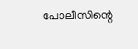പോലീസിന്റെ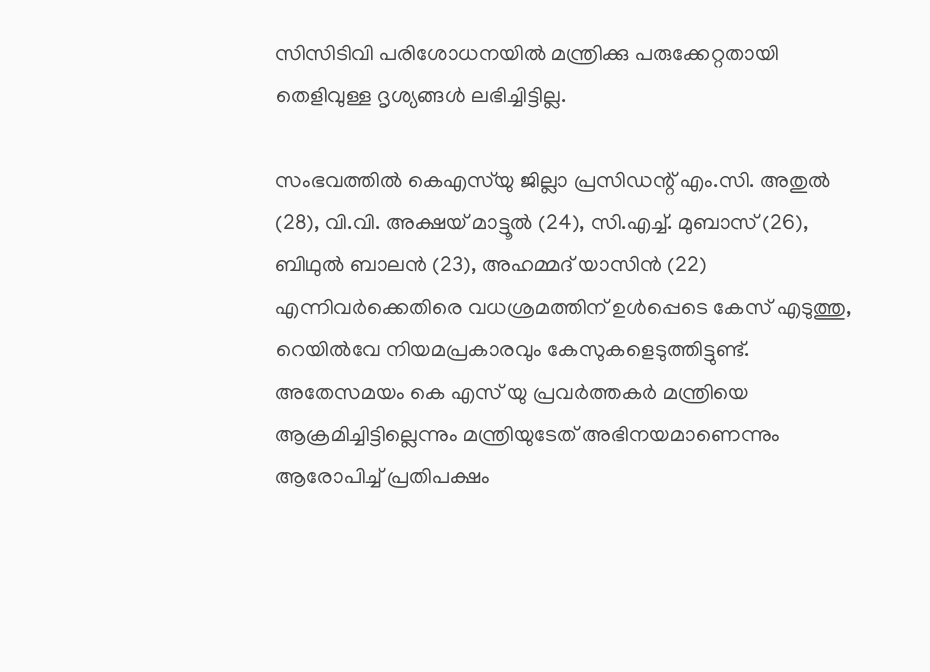സിസിടിവി പരിശോധനയിൽ മന്ത്രിക്കു പരുക്കേറ്റതായി തെളിവുള്ള ദൃശ്യങ്ങൾ ലഭിച്ചിട്ടില്ല.

സംഭവത്തിൽ കെഎസ്‌യു ജില്ലാ പ്രസിഡന്റ് എം.സി. അതുൽ (28), വി.വി. അക്ഷയ് മാട്ടൂൽ (24), സി.എച്ച്. മുബാസ് (26), ബിഥുൽ ബാലൻ (23), അഹമ്മദ് യാസിൻ (22) എന്നിവർക്കെതിരെ വധശ്രമത്തിന് ഉ‌ൾപ്പെടെ കേസ് എടുത്തു, റെയിൽവേ നിയമപ്രകാരവും കേസുകളെടുത്തിട്ടുണ്ട്. അതേസമയം കെ എസ് യു പ്രവർത്തകർ മന്ത്രിയെ ആക്രമിച്ചിട്ടില്ലെന്നും മന്ത്രിയുടേത് അഭിനയമാണെന്നും ആരോപിച്ച് പ്രതിപക്ഷം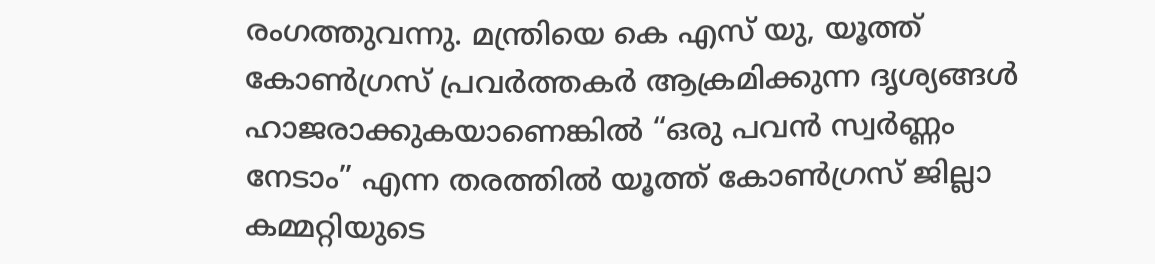രംഗത്തുവന്നു. മന്ത്രിയെ കെ എസ് യു, യൂത്ത് കോൺഗ്രസ് പ്രവർത്തകർ ആക്രമിക്കുന്ന ദൃശ്യങ്ങൾ ഹാജരാക്കുകയാണെങ്കിൽ “ഒരു പവൻ സ്വർണ്ണം നേടാം” എന്ന തരത്തിൽ യൂത്ത് കോൺഗ്രസ് ജില്ലാ കമ്മറ്റിയുടെ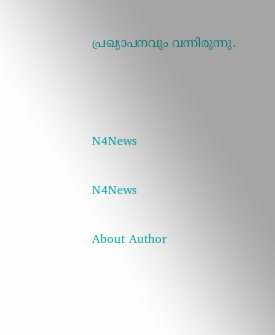പ്രഖ്യാപനവും വന്നിരുന്നു.



N4News

N4News

About Author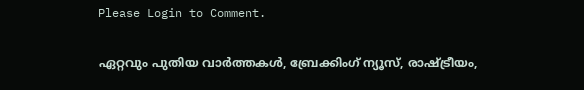Please Login to Comment.

ഏറ്റവും പുതിയ വാർത്തകൾ, ബ്രേക്കിംഗ് ന്യൂസ്, രാഷ്ട്രീയം,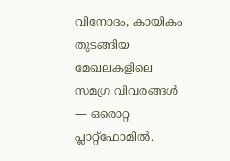വിനോദം, കായികം തുടങ്ങിയ മേഖലകളിലെ സമഗ്ര വിവരങ്ങൾ — ഒരൊറ്റ പ്ലാറ്റ്‌ഫോമിൽ.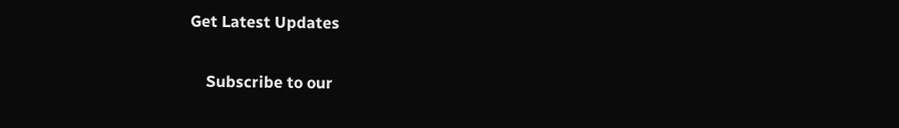Get Latest Updates

    Subscribe to our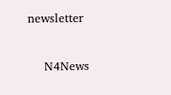newsletter

    N4News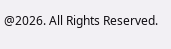@2026. All Rights Reserved.